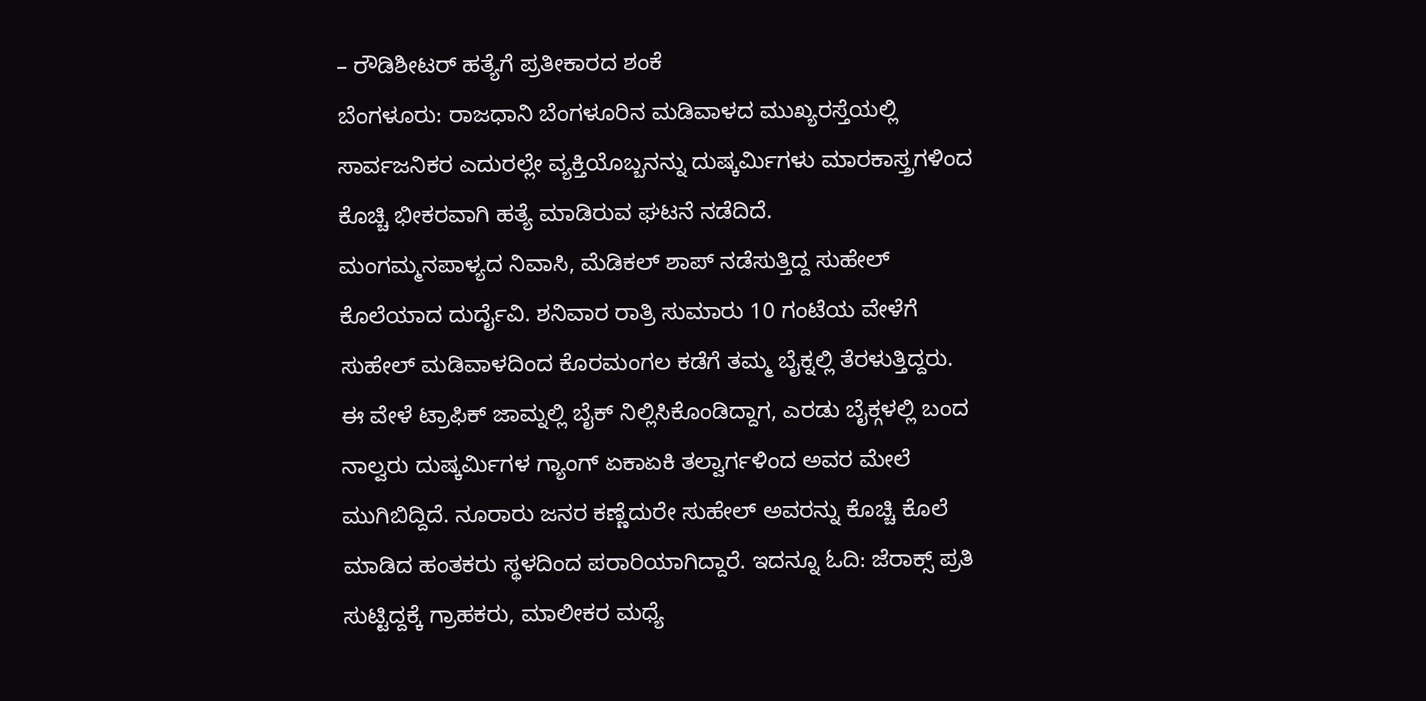– ರೌಡಿಶೀಟರ್ ಹತ್ಯೆಗೆ ಪ್ರತೀಕಾರದ ಶಂಕೆ
ಬೆಂಗಳೂರು: ರಾಜಧಾನಿ ಬೆಂಗಳೂರಿನ ಮಡಿವಾಳದ ಮುಖ್ಯರಸ್ತೆಯಲ್ಲಿ ಸಾರ್ವಜನಿಕರ ಎದುರಲ್ಲೇ ವ್ಯಕ್ತಿಯೊಬ್ಬನನ್ನು ದುಷ್ಕರ್ಮಿಗಳು ಮಾರಕಾಸ್ತ್ರಗಳಿಂದ ಕೊಚ್ಚಿ ಭೀಕರವಾಗಿ ಹತ್ಯೆ ಮಾಡಿರುವ ಘಟನೆ ನಡೆದಿದೆ.
ಮಂಗಮ್ಮನಪಾಳ್ಯದ ನಿವಾಸಿ, ಮೆಡಿಕಲ್ ಶಾಪ್ ನಡೆಸುತ್ತಿದ್ದ ಸುಹೇಲ್ ಕೊಲೆಯಾದ ದುರ್ದೈವಿ. ಶನಿವಾರ ರಾತ್ರಿ ಸುಮಾರು 10 ಗಂಟೆಯ ವೇಳೆಗೆ ಸುಹೇಲ್ ಮಡಿವಾಳದಿಂದ ಕೊರಮಂಗಲ ಕಡೆಗೆ ತಮ್ಮ ಬೈಕ್ನಲ್ಲಿ ತೆರಳುತ್ತಿದ್ದರು.
ಈ ವೇಳೆ ಟ್ರಾಫಿಕ್ ಜಾಮ್ನಲ್ಲಿ ಬೈಕ್ ನಿಲ್ಲಿಸಿಕೊಂಡಿದ್ದಾಗ, ಎರಡು ಬೈಕ್ಗಳಲ್ಲಿ ಬಂದ ನಾಲ್ವರು ದುಷ್ಕರ್ಮಿಗಳ ಗ್ಯಾಂಗ್ ಏಕಾಏಕಿ ತಲ್ವಾರ್ಗಳಿಂದ ಅವರ ಮೇಲೆ ಮುಗಿಬಿದ್ದಿದೆ. ನೂರಾರು ಜನರ ಕಣ್ಣೆದುರೇ ಸುಹೇಲ್ ಅವರನ್ನು ಕೊಚ್ಚಿ ಕೊಲೆ ಮಾಡಿದ ಹಂತಕರು ಸ್ಥಳದಿಂದ ಪರಾರಿಯಾಗಿದ್ದಾರೆ. ಇದನ್ನೂ ಓದಿ: ಜೆರಾಕ್ಸ್ ಪ್ರತಿ ಸುಟ್ಟಿದ್ದಕ್ಕೆ ಗ್ರಾಹಕರು, ಮಾಲೀಕರ ಮಧ್ಯೆ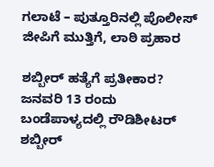ಗಲಾಟೆ – ಪುತ್ತೂರಿನಲ್ಲಿ ಪೊಲೀಸ್ ಜೀಪಿಗೆ ಮುತ್ತಿಗೆ, ಲಾಠಿ ಪ್ರಹಾರ

ಶಬ್ಬೀರ್ ಹತ್ಯೆಗೆ ಪ್ರತೀಕಾರ?
ಜನವರಿ 13 ರಂದು ಬಂಡೆಪಾಳ್ಯದಲ್ಲಿ ರೌಡಿಶೀಟರ್ ಶಬ್ಬೀರ್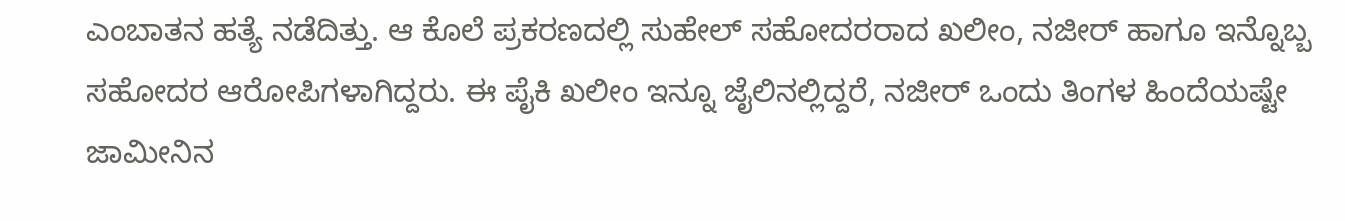ಎಂಬಾತನ ಹತ್ಯೆ ನಡೆದಿತ್ತು. ಆ ಕೊಲೆ ಪ್ರಕರಣದಲ್ಲಿ ಸುಹೇಲ್ ಸಹೋದರರಾದ ಖಲೀಂ, ನಜೀರ್ ಹಾಗೂ ಇನ್ನೊಬ್ಬ ಸಹೋದರ ಆರೋಪಿಗಳಾಗಿದ್ದರು. ಈ ಪೈಕಿ ಖಲೀಂ ಇನ್ನೂ ಜೈಲಿನಲ್ಲಿದ್ದರೆ, ನಜೀರ್ ಒಂದು ತಿಂಗಳ ಹಿಂದೆಯಷ್ಟೇ ಜಾಮೀನಿನ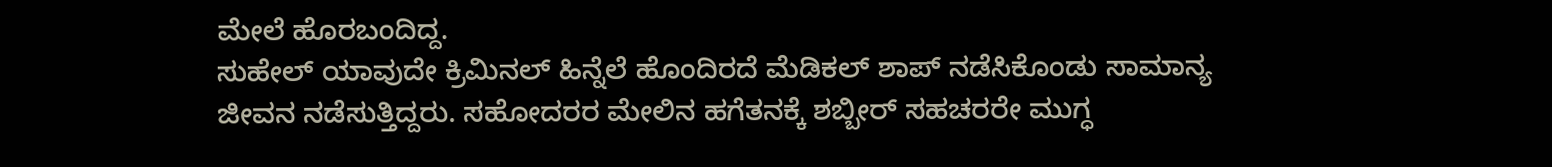ಮೇಲೆ ಹೊರಬಂದಿದ್ದ.
ಸುಹೇಲ್ ಯಾವುದೇ ಕ್ರಿಮಿನಲ್ ಹಿನ್ನೆಲೆ ಹೊಂದಿರದೆ ಮೆಡಿಕಲ್ ಶಾಪ್ ನಡೆಸಿಕೊಂಡು ಸಾಮಾನ್ಯ ಜೀವನ ನಡೆಸುತ್ತಿದ್ದರು. ಸಹೋದರರ ಮೇಲಿನ ಹಗೆತನಕ್ಕೆ ಶಬ್ಬೀರ್ ಸಹಚರರೇ ಮುಗ್ಧ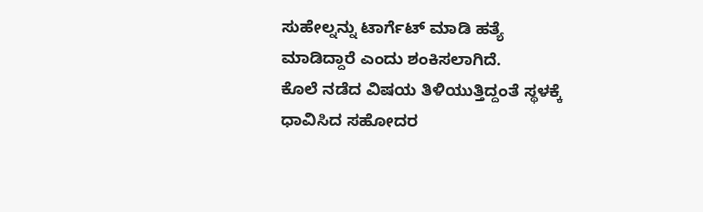ಸುಹೇಲ್ನನ್ನು ಟಾರ್ಗೆಟ್ ಮಾಡಿ ಹತ್ಯೆ ಮಾಡಿದ್ದಾರೆ ಎಂದು ಶಂಕಿಸಲಾಗಿದೆ.
ಕೊಲೆ ನಡೆದ ವಿಷಯ ತಿಳಿಯುತ್ತಿದ್ದಂತೆ ಸ್ಥಳಕ್ಕೆ ಧಾವಿಸಿದ ಸಹೋದರ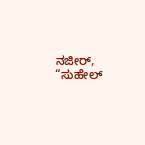ನಜೀರ್, “ಸುಹೇಲ್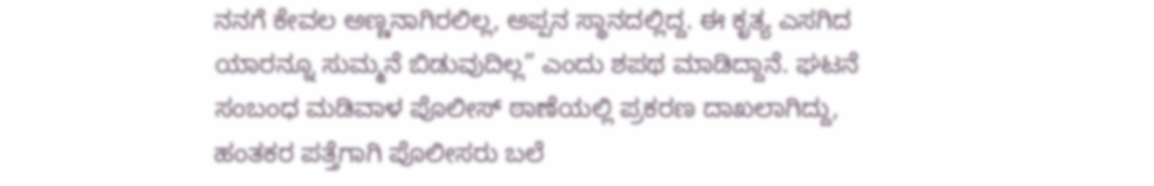ನನಗೆ ಕೇವಲ ಅಣ್ಣನಾಗಿರಲಿಲ್ಲ, ಅಪ್ಪನ ಸ್ಥಾನದಲ್ಲಿದ್ದ. ಈ ಕೃತ್ಯ ಎಸಗಿದ ಯಾರನ್ನೂ ಸುಮ್ಮನೆ ಬಿಡುವುದಿಲ್ಲ” ಎಂದು ಶಪಥ ಮಾಡಿದ್ದಾನೆ. ಘಟನೆ ಸಂಬಂಧ ಮಡಿವಾಳ ಪೊಲೀಸ್ ಠಾಣೆಯಲ್ಲಿ ಪ್ರಕರಣ ದಾಖಲಾಗಿದ್ದು, ಹಂತಕರ ಪತ್ತೆಗಾಗಿ ಪೊಲೀಸರು ಬಲೆ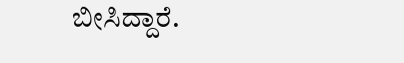ಬೀಸಿದ್ದಾರೆ.